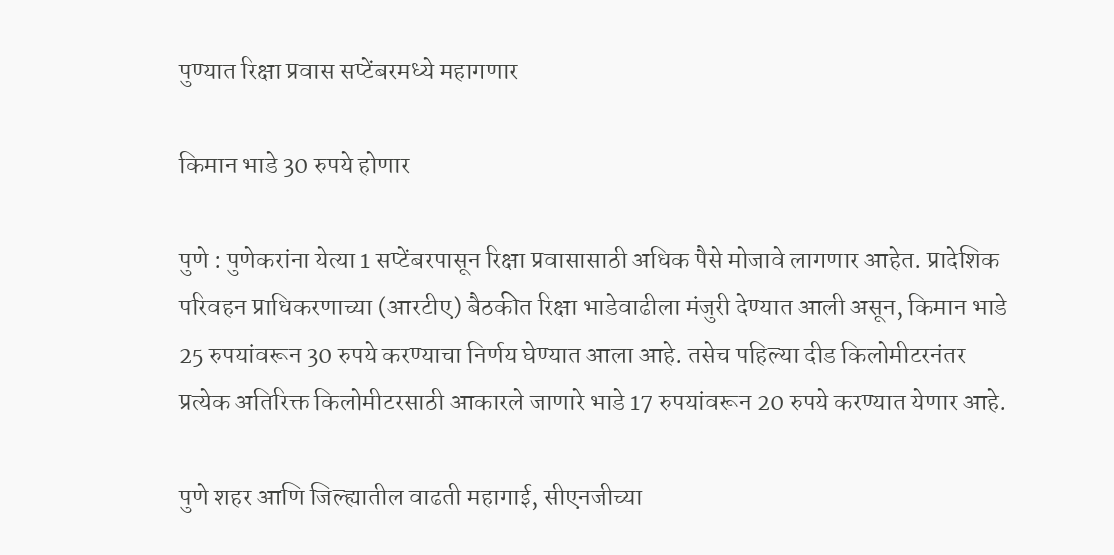पुण्यात रिक्षा प्रवास सप्टेंबरमध्ये महागणार

किमान भाडे 30 रुपये होणार

पुणे : पुणेकरांना येत्या 1 सप्टेंबरपासून रिक्षा प्रवासासाठी अधिक पैसे मोजावे लागणार आहेत. प्रादेशिक परिवहन प्राधिकरणाच्या (आरटीए) बैठकीत रिक्षा भाडेवाढीला मंजुरी देण्यात आली असून, किमान भाडे 25 रुपयांवरून 30 रुपये करण्याचा निर्णय घेण्यात आला आहे. तसेच पहिल्या दीड किलोमीटरनंतर प्रत्येक अतिरिक्त किलोमीटरसाठी आकारले जाणारे भाडे 17 रुपयांवरून 20 रुपये करण्यात येणार आहे.

पुणे शहर आणि जिल्ह्यातील वाढती महागाई, सीएनजीच्या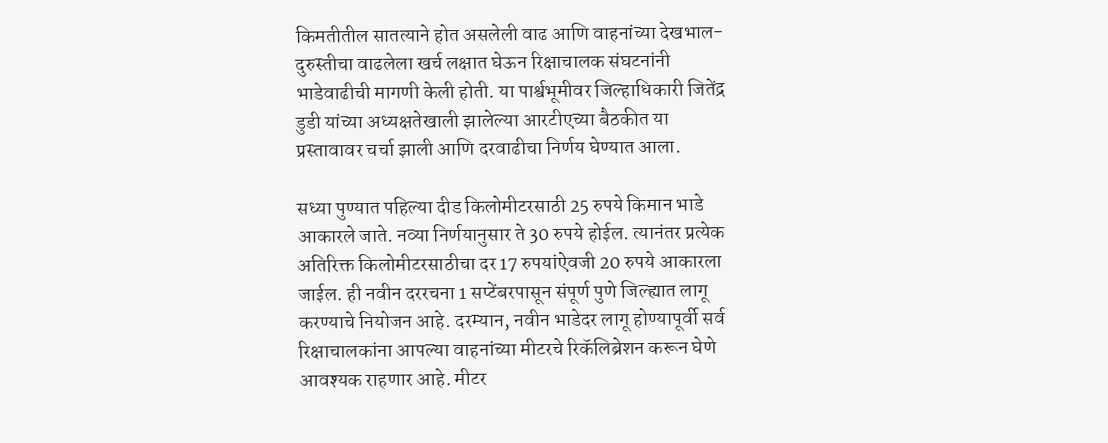किमतीतील सातत्याने होत असलेली वाढ आणि वाहनांच्या देखभाल-दुरुस्तीचा वाढलेला खर्च लक्षात घेऊन रिक्षाचालक संघटनांनी भाडेवाढीची मागणी केली होती. या पार्श्वभूमीवर जिल्हाधिकारी जितेंद्र डुडी यांच्या अध्यक्षतेखाली झालेल्या आरटीएच्या बैठकीत या प्रस्तावावर चर्चा झाली आणि दरवाढीचा निर्णय घेण्यात आला.

सध्या पुण्यात पहिल्या दीड किलोमीटरसाठी 25 रुपये किमान भाडे आकारले जाते. नव्या निर्णयानुसार ते 30 रुपये होईल. त्यानंतर प्रत्येक अतिरिक्त किलोमीटरसाठीचा दर 17 रुपयांऐवजी 20 रुपये आकारला जाईल. ही नवीन दररचना 1 सप्टेंबरपासून संपूर्ण पुणे जिल्ह्यात लागू करण्याचे नियोजन आहे. दरम्यान, नवीन भाडेदर लागू होण्यापूर्वी सर्व रिक्षाचालकांना आपल्या वाहनांच्या मीटरचे रिकॅलिब्रेशन करून घेणे आवश्यक राहणार आहे. मीटर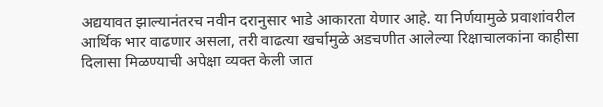अद्ययावत झाल्यानंतरच नवीन दरानुसार भाडे आकारता येणार आहे. या निर्णयामुळे प्रवाशांवरील आर्थिक भार वाढणार असला, तरी वाढत्या खर्चामुळे अडचणीत आलेल्या रिक्षाचालकांना काहीसा दिलासा मिळण्याची अपेक्षा व्यक्त केली जात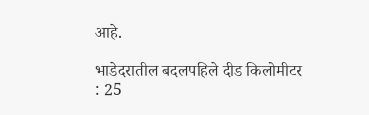आहे.

भाडेदरातील बदलपहिले दीड किलोमीटर : 25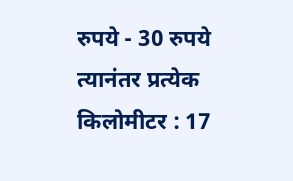रुपये - 30 रुपये
त्यानंतर प्रत्येक किलोमीटर : 17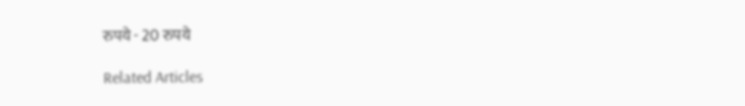रुपये - 20 रुपये

Related Articles